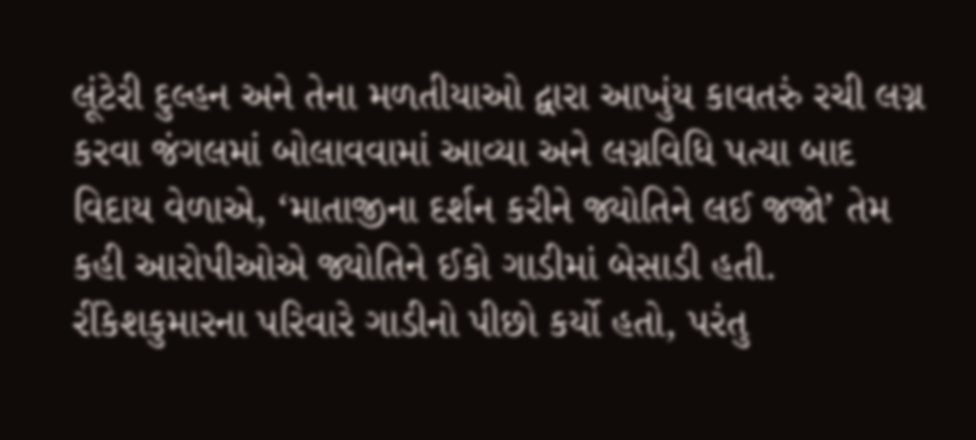લૂંટેરી દુલ્હન અને તેના મળતીયાઓ દ્વારા આખુંય કાવતરું રચી લગ્ન કરવા જંગલમાં બોલાવવામાં આવ્યા અને લગ્નવિધિ પત્યા બાદ વિદાય વેળાએ, ‘માતાજીના દર્શન કરીને જ્યોતિને લઈ જજો’ તેમ કહી આરોપીઓએ જ્યોતિને ઈકો ગાડીમાં બેસાડી હતી. રીંકેશકુમારના પરિવારે ગાડીનો પીછો કર્યો હતો, પરંતુ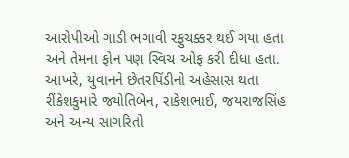આરોપીઓ ગાડી ભગાવી રફુચક્કર થઈ ગયા હતા અને તેમના ફોન પણ સ્વિચ ઓફ કરી દીધા હતા. આખરે, યુવાનને છેતરપિંડીનો અહેસાસ થતા રીંકેશકુમારે જ્યોતિબેન, રાકેશભાઈ, જયરાજસિંહ અને અન્ય સાગરિતો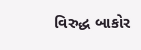વિરુદ્ધ બાકોર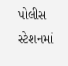પોલીસ સ્ટેશનમાં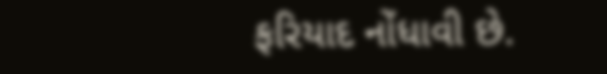ફરિયાદ નોંધાવી છે.